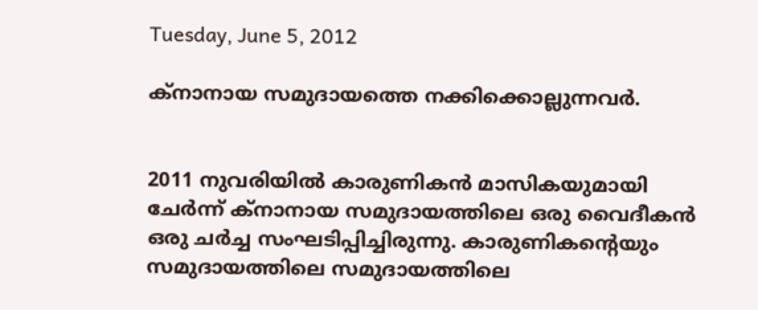Tuesday, June 5, 2012

ക്‌നാനായ സമുദായത്തെ നക്കിക്കൊല്ലുന്നവര്‍.


2011 നുവരിയില്‍ കാരുണികന്‍ മാസികയുമായി ചേര്‍ന്ന് ക്‌നാനായ സമുദായത്തിലെ ഒരു വൈദീകന്‍ ഒരു ചര്‍ച്ച സംഘടിപ്പിച്ചിരുന്നു. കാരുണികന്റെയും സമുദായത്തിലെ സമുദായത്തിലെ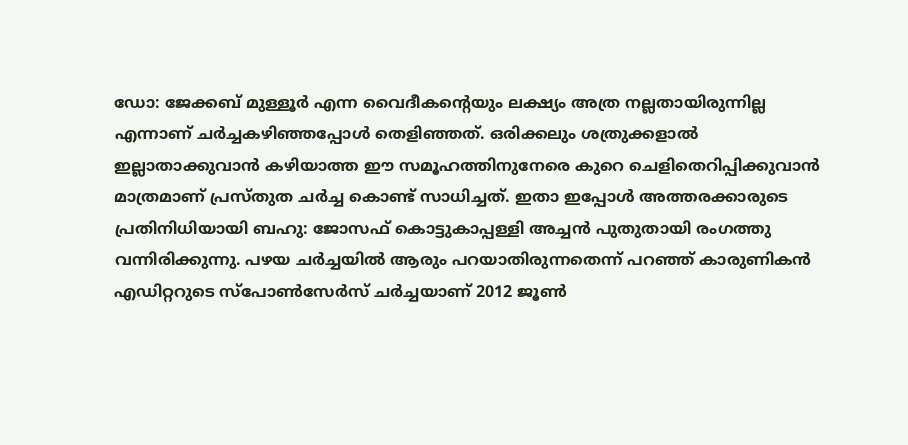ഡോ: ജേക്കബ്‌ മുള്ളൂര്‍ എന്ന വൈദീകന്റെയും ലക്ഷ്യം അത്ര നല്ലതായിരുന്നില്ല എന്നാണ് ചര്‍ച്ചകഴിഞ്ഞപ്പോള്‍ തെളിഞ്ഞത്. ഒരിക്കലും ശത്രുക്കളാല്‍ ഇല്ലാതാക്കുവാന്‍ കഴിയാത്ത ഈ സമൂഹത്തിനുനേരെ കുറെ ചെളിതെറിപ്പിക്കുവാന്‍ മാത്രമാണ് പ്രസ്തുത ചര്‍ച്ച കൊണ്ട് സാധിച്ചത്. ഇതാ ഇപ്പോള്‍ അത്തരക്കാരുടെ പ്രതിനിധിയായി ബഹു: ജോസഫ് കൊട്ടുകാപ്പള്ളി അച്ചന്‍ പുതുതായി രംഗത്തു വന്നിരിക്കുന്നു. പഴയ ചര്‍ച്ചയില്‍ ആരും പറയാതിരുന്നതെന്ന് പറഞ്ഞ് കാരുണികന്‍ എഡിറ്ററുടെ സ്‌പോണ്‍സേര്‍സ് ചര്‍ച്ചയാണ് 2012 ജൂണ്‍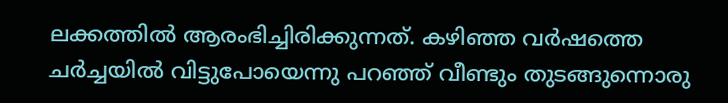ലക്കത്തില്‍ ആരംഭിച്ചിരിക്കുന്നത്. കഴിഞ്ഞ വര്‍ഷത്തെ ചര്‍ച്ചയില്‍ വിട്ടുപോയെന്നു പറഞ്ഞ് വീണ്ടും തുടങ്ങുന്നൊരു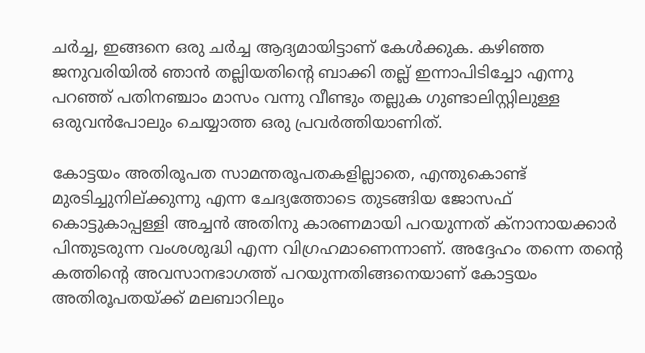ചര്‍ച്ച, ഇങ്ങനെ ഒരു ചര്‍ച്ച ആദ്യമായിട്ടാണ് കേള്‍ക്കുക. കഴിഞ്ഞ ജനുവരിയില്‍ ഞാന്‍ തല്ലിയതിന്റെ ബാക്കി തല്ല് ഇന്നാപിടിച്ചോ എന്നു പറഞ്ഞ് പതിനഞ്ചാം മാസം വന്നു വീണ്ടും തല്ലുക ഗുണ്ടാലിസ്റ്റിലുള്ള ഒരുവന്‍പോലും ചെയ്യാത്ത ഒരു പ്രവര്‍ത്തിയാണിത്.

കോട്ടയം അതിരൂപത സാമന്തരൂപതകളില്ലാതെ, എന്തുകൊണ്ട് മുരടിച്ചുനില്ക്കുന്നു എന്ന ചേദ്യത്തോടെ തുടങ്ങിയ ജോസഫ് കൊട്ടുകാപ്പള്ളി അച്ചന്‍ അതിനു കാരണമായി പറയുന്നത് ക്‌നാനായക്കാര്‍ പിന്തുടരുന്ന വംശശുദ്ധി എന്ന വിഗ്രഹമാണെന്നാണ്. അദ്ദേഹം തന്നെ തന്റെ കത്തിന്റെ അവസാനഭാഗത്ത് പറയുന്നതിങ്ങനെയാണ് കോട്ടയം അതിരൂപതയ്ക്ക് മലബാറിലും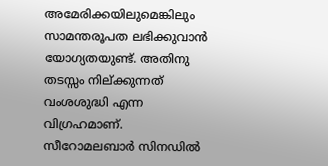അമേരിക്കയിലുമെങ്കിലും സാമന്തരൂപത ലഭിക്കുവാന്‍ യോഗ്യതയുണ്ട്. അതിനു തടസ്സം നില്ക്കുന്നത് വംശശുദ്ധി എന്ന വിഗ്രഹമാണ്. സീറോമലബാര്‍ സിനഡില്‍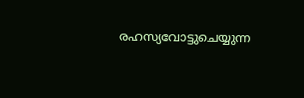രഹസ്യവോട്ടുചെയ്യുന്ന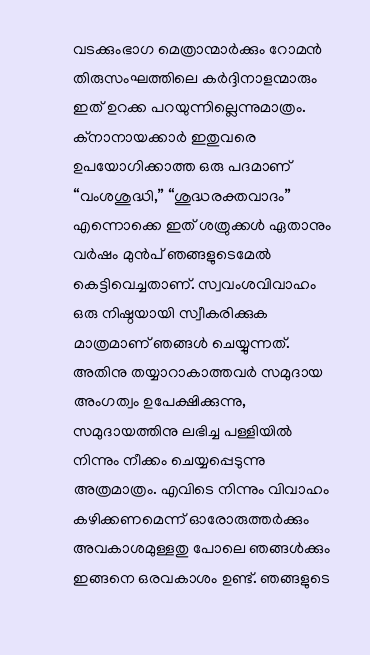വടക്കുംഭാഗ മെത്രാന്മാര്‍ക്കും റോമന്‍ തിരുസംഘത്തിലെ കര്‍ദ്ദിനാളന്മാരും ഇത് ഉറക്ക പറയുന്നില്ലെന്നുമാത്രം. ക്‌നാനായക്കാര്‍ ഇതുവരെ ഉപയോഗിക്കാത്ത ഒരു പദമാണ് “വംശശുദ്ധി,” “ശുദ്ധരക്തവാദം” എന്നൊക്കെ ഇത് ശത്രുക്കള്‍ ഏതാനും വര്‍ഷം മുന്‍പ് ഞങ്ങളുടെമേല്‍ കെട്ടിവെച്ചതാണ്. സ്വവംശവിവാഹം ഒരു നിഷ്ഠയായി സ്വീകരിക്കുക മാത്രമാണ് ഞങ്ങള്‍ ചെയ്യുന്നത്. അതിനു തയ്യാറാകാത്തവര്‍ സമുദായ അംഗത്വം ഉപേക്ഷിക്കുന്നു, സമുദായത്തിനു ലഭിച്ച പള്ളിയില്‍ നിന്നും നീക്കം ചെയ്യപ്പെടുന്നു അത്രമാത്രം. എവിടെ നിന്നും വിവാഹം കഴിക്കണമെന്ന് ഓരോരുത്തര്‍ക്കും അവകാശമുള്ളതു പോലെ ഞങ്ങള്‍ക്കും ഇങ്ങനെ ഒരവകാശം ഉണ്ട്. ഞങ്ങളുടെ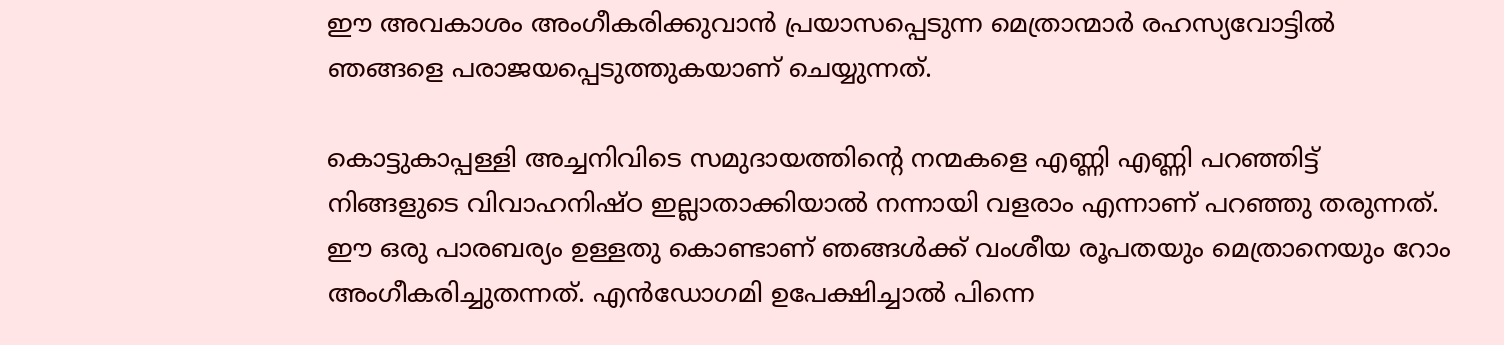ഈ അവകാശം അംഗീകരിക്കുവാന്‍ പ്രയാസപ്പെടുന്ന മെത്രാന്മാര്‍ രഹസ്യവോട്ടില്‍ ഞങ്ങളെ പരാജയപ്പെടുത്തുകയാണ് ചെയ്യുന്നത്.

കൊട്ടുകാപ്പള്ളി അച്ചനിവിടെ സമുദായത്തിന്റെ നന്മകളെ എണ്ണി എണ്ണി പറഞ്ഞിട്ട് നിങ്ങളുടെ വിവാഹനിഷ്ഠ ഇല്ലാതാക്കിയാല്‍ നന്നായി വളരാം എന്നാണ് പറഞ്ഞു തരുന്നത്. ഈ ഒരു പാരബര്യം ഉള്ളതു കൊണ്ടാണ് ഞങ്ങള്‍ക്ക് വംശീയ രൂപതയും മെത്രാനെയും റോം അംഗീകരിച്ചുതന്നത്. എന്‍ഡോഗമി ഉപേക്ഷിച്ചാല്‍ പിന്നെ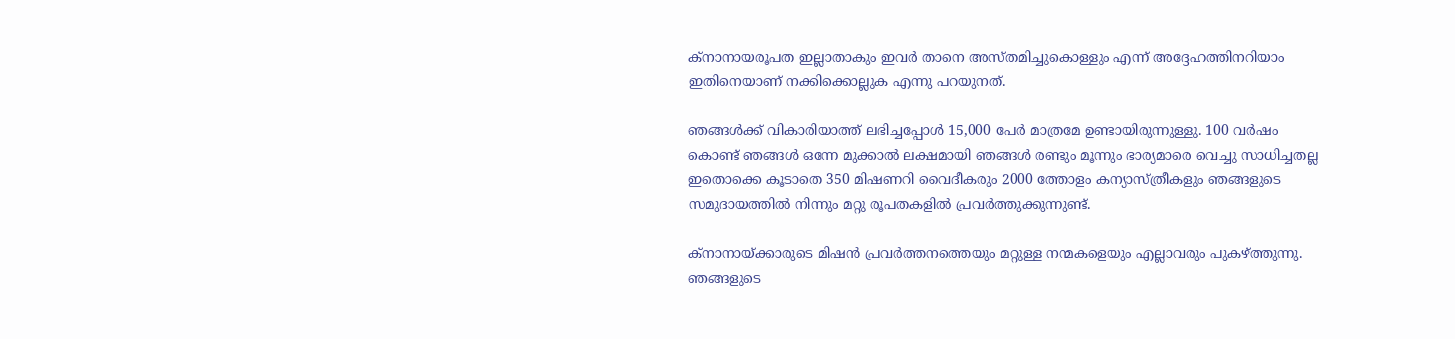ക്‌നാനായരൂപത ഇല്ലാതാകും ഇവര്‍ താനെ അസ്തമിച്ചുകൊള്ളും എന്ന് അദ്ദേഹത്തിനറിയാം ഇതിനെയാണ് നക്കിക്കൊല്ലുക എന്നു പറയുനത്.

ഞങ്ങള്‍ക്ക് വികാരിയാത്ത് ലഭിച്ചപ്പോള്‍ 15,000 പേര്‍ മാത്രമേ ഉണ്ടായിരുന്നുള്ളു. 100 വര്‍ഷം കൊണ്ട് ഞങ്ങള്‍ ഒന്നേ മുക്കാല്‍ ലക്ഷമായി ഞങ്ങള്‍ രണ്ടും മൂന്നും ഭാര്യമാരെ വെച്ചു സാധിച്ചതല്ല ഇതൊക്കെ കൂടാതെ 350 മിഷണറി വൈദീകരും 2000 ത്തോളം കന്യാസ്ത്രീകളും ഞങ്ങളുടെ സമുദായത്തില്‍ നിന്നും മറ്റു രൂപതകളില്‍ പ്രവര്‍ത്തുക്കുന്നുണ്ട്.

ക്‌നാനായ്ക്കാരുടെ മിഷന്‍ പ്രവര്‍ത്തനത്തെയും മറ്റുള്ള നന്മകളെയും എല്ലാവരും പുകഴ്ത്തുന്നു. ഞങ്ങളുടെ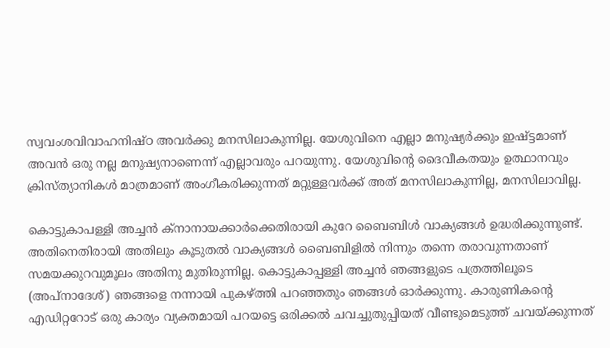സ്വവംശവിവാഹനിഷ്ഠ അവര്‍ക്കു മനസിലാകുന്നില്ല. യേശുവിനെ എല്ലാ മനുഷ്യര്‍ക്കും ഇഷ്ട്ടമാണ് അവന്‍ ഒരു നല്ല മനുഷ്യനാണെന്ന് എല്ലാവരും പറയുന്നു. യേശുവിന്റെ ദൈവീകതയും ഉത്ഥാനവും ക്രിസ്ത്യാനികള്‍ മാത്രമാണ് അംഗീകരിക്കുന്നത് മറ്റുള്ളവര്‍ക്ക് അത് മനസിലാകുന്നില്ല, മനസിലാവില്ല.

കൊട്ടുകാപള്ളി അച്ചന്‍ ക്‌നാനായക്കാര്‍ക്കെതിരായി കുറേ ബൈബിള്‍ വാക്യങ്ങള്‍ ഉദ്ധരിക്കുന്നുണ്ട്. അതിനെതിരായി അതിലും കൂടുതല്‍ വാക്യങ്ങള്‍ ബൈബിളില്‍ നിന്നും തന്നെ തരാവുന്നതാണ് സമയക്കുറവുമൂലം അതിനു മുതിരുന്നില്ല. കൊട്ടുകാപ്പള്ളി അച്ചന്‍ ഞങ്ങളുടെ പത്രത്തിലൂടെ (അപ്നാദേശ്) ഞങ്ങളെ നന്നായി പുകഴ്ത്തി പറഞ്ഞതും ഞങ്ങള്‍ ഓര്‍ക്കുന്നു. കാരുണികന്റെ എഡിറ്ററോട് ഒരു കാര്യം വ്യക്തമായി പറയട്ടെ ഒരിക്കല്‍ ചവച്ചുതുപ്പിയത് വീണ്ടുമെടുത്ത് ചവയ്ക്കുന്നത്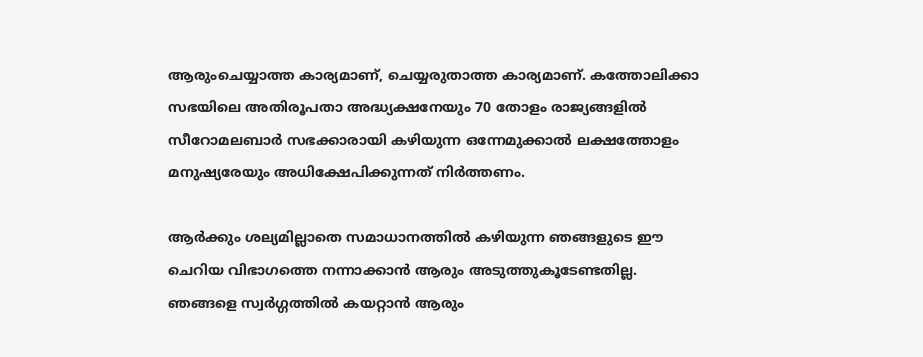ആരുംചെയ്യാത്ത കാര്യമാണ്, ചെയ്യരുതാത്ത കാര്യമാണ്. കത്തോലിക്കാ സഭയിലെ അതിരൂപതാ അദ്ധ്യക്ഷനേയും 70 തോളം രാജ്യങ്ങളില്‍ സീറോമലബാര്‍ സഭക്കാരായി കഴിയുന്ന ഒന്നേമുക്കാല്‍ ലക്ഷത്തോളം മനുഷ്യരേയും അധിക്ഷേപിക്കുന്നത് നിര്‍ത്തണം.

ആര്‍ക്കും ശല്യമില്ലാതെ സമാധാനത്തില്‍ കഴിയുന്ന ഞങ്ങളുടെ ഈ ചെറിയ വിഭാഗത്തെ നന്നാക്കാന്‍ ആരും അടുത്തുകൂടേണ്ടതില്ല. ഞങ്ങളെ സ്വര്‍ഗ്ഗത്തില്‍ കയറ്റാന്‍ ആരും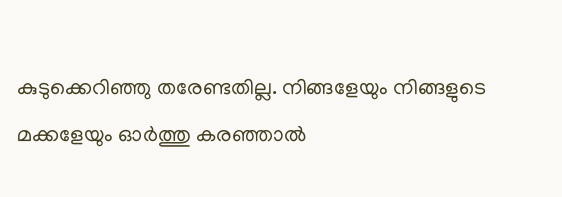കുടുക്കെറിഞ്ഞു തരേണ്ടതില്ല. നിങ്ങളേയും നിങ്ങളുടെ മക്കളേയും ഓര്‍ത്തു കരഞ്ഞാല്‍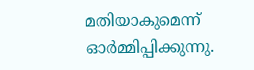മതിയാകുമെന്ന് ഓര്‍മ്മിപ്പിക്കുന്നു.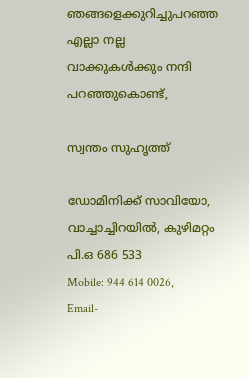ഞങ്ങളെക്കുറിച്ചുപറഞ്ഞ എല്ലാ നല്ല വാക്കുകള്‍ക്കും നന്ദി പറഞ്ഞുകൊണ്ട്,

സ്വന്തം സുഹൃത്ത്

ഡോമിനിക്ക് സാവിയോ, വാച്ചാച്ചിറയില്‍, കുഴിമറ്റം പി.ഒ 686 533
Mobile: 944 614 0026,
Email-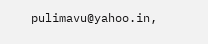pulimavu@yahoo.in,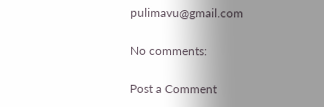pulimavu@gmail.com

No comments:

Post a Comment